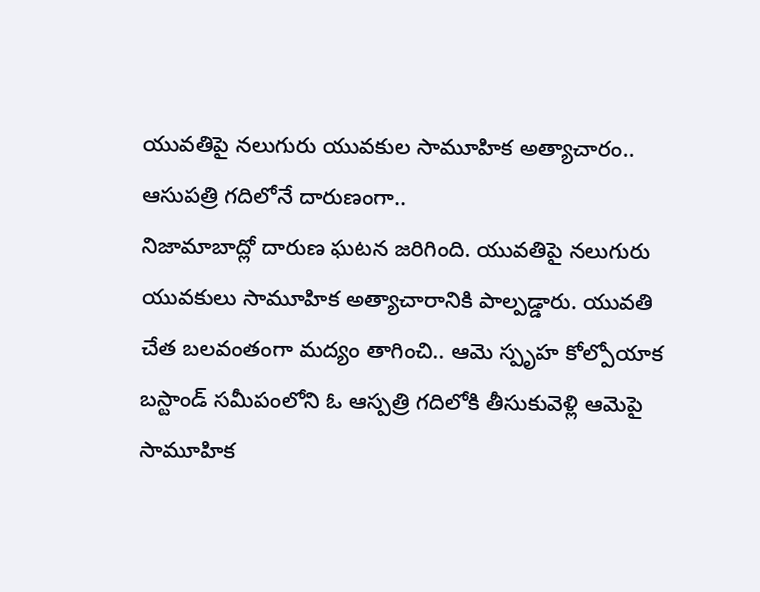యువతిపై నలుగురు యువకుల సామూహిక అత్యాచారం.. ఆసుపత్రి గదిలోనే దారుణంగా..
నిజామాబాద్లో దారుణ ఘటన జరిగింది. యువతిపై నలుగురు యువకులు సామూహిక అత్యాచారానికి పాల్పడ్డారు. యువతి చేత బలవంతంగా మద్యం తాగించి.. ఆమె స్పృహ కోల్పోయాక బస్టాండ్ సమీపంలోని ఓ ఆస్పత్రి గదిలోకి తీసుకువెళ్లి ఆమెపై సామూహిక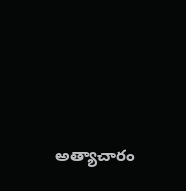అత్యాచారం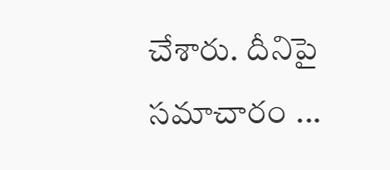చేశారు. దీనిపై సమాచారం ...